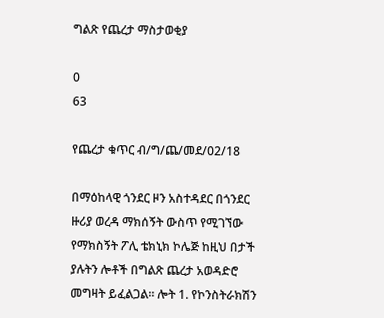ግልጽ የጨረታ ማስታወቂያ

0
63

የጨረታ ቁጥር ብ/ግ/ጨ/መደ/02/18

በማዕከላዊ ጎንደር ዞን አስተዳደር በጎንደር ዙሪያ ወረዳ ማክሰኝት ውስጥ የሚገኘው የማክስኝት ፖሊ ቴክኒክ ኮሌጅ ከዚህ በታች ያሉትን ሎቶች በግልጽ ጨረታ አወዳድሮ መግዛት ይፈልጋል፡፡ ሎት 1. የኮንስትራክሽን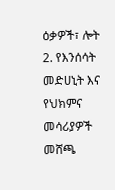ዕቃዎች፣ ሎት 2. የእንሰሳት መድሀኒት እና የህክምና መሳሪያዎች መሸጫ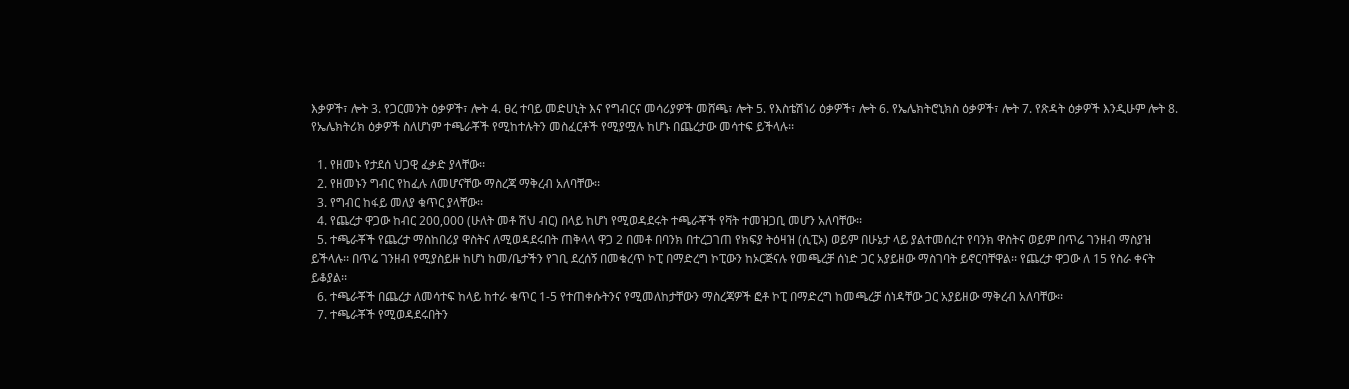እቃዎች፣ ሎት 3. የጋርመንት ዕቃዎች፣ ሎት 4. ፀረ ተባይ መድሀኒት እና የግብርና መሳሪያዎች መሸጫ፣ ሎት 5. የእስቴሽነሪ ዕቃዎች፣ ሎት 6. የኤሌክትሮኒክስ ዕቃዎች፣ ሎት 7. የጽዳት ዕቃዎች እንዲሁም ሎት 8. የኤሌክትሪክ ዕቃዎች ስለሆነም ተጫራቾች የሚከተሉትን መስፈርቶች የሚያሟሉ ከሆኑ በጨረታው መሳተፍ ይችላሉ፡፡

  1. የዘመኑ የታደሰ ህጋዊ ፈቃድ ያላቸው፡፡
  2. የዘመኑን ግብር የከፈሉ ለመሆናቸው ማስረጃ ማቅረብ አለባቸው፡፡
  3. የግብር ከፋይ መለያ ቁጥር ያላቸው፡፡
  4. የጨረታ ዋጋው ከብር 200,000 (ሁለት መቶ ሽህ ብር) በላይ ከሆነ የሚወዳደሩት ተጫራቾች የቫት ተመዝጋቢ መሆን አለባቸው፡፡
  5. ተጫራቾች የጨረታ ማስከበሪያ ዋስትና ለሚወዳደሩበት ጠቅላላ ዋጋ 2 በመቶ በባንክ በተረጋገጠ የክፍያ ትዕዛዝ (ሲፒኦ) ወይም በሁኔታ ላይ ያልተመሰረተ የባንክ ዋስትና ወይም በጥሬ ገንዘብ ማስያዝ ይችላሉ፡፡ በጥሬ ገንዘብ የሚያስይዙ ከሆነ ከመ/ቤታችን የገቢ ደረሰኝ በመቁረጥ ኮፒ በማድረግ ኮፒውን ከኦርጅናሉ የመጫረቻ ሰነድ ጋር አያይዘው ማስገባት ይኖርባቸዋል፡፡ የጨረታ ዋጋው ለ 15 የስራ ቀናት ይቆያል፡፡
  6. ተጫራቾች በጨረታ ለመሳተፍ ከላይ ከተራ ቁጥር 1-5 የተጠቀሱትንና የሚመለከታቸውን ማስረጃዎች ፎቶ ኮፒ በማድረግ ከመጫረቻ ሰነዳቸው ጋር አያይዘው ማቅረብ አለባቸው፡፡
  7. ተጫራቾች የሚወዳደሩበትን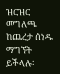ዝርዝር መግለጫ ከጨረታ ሰነዱ ማግኘት ይችላሉ፡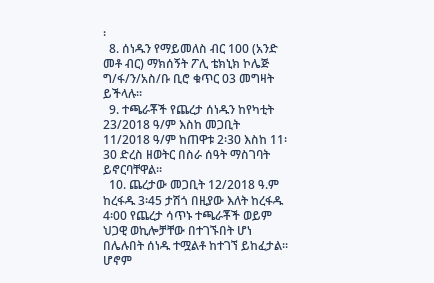፡
  8. ሰነዱን የማይመለስ ብር 100 (አንድ መቶ ብር) ማክሰኝት ፖሊ ቴክኒክ ኮሌጅ ግ/ፋ/ን/አስ/ቡ ቢሮ ቁጥር 03 መግዛት ይችላሉ፡፡
  9. ተጫራቾች የጨረታ ሰነዱን ከየካቲት 23/2018 ዓ/ም እስከ መጋቢት 11/2018 ዓ/ም ከጠዋቱ 2፡30 እስከ 11፡30 ድረስ ዘወትር በስራ ሰዓት ማስገባት ይኖርባቸዋል፡፡
  10. ጨረታው መጋቢት 12/2018 ዓ.ም ከረፋዱ 3፡45 ታሽጎ በዚያው እለት ከረፋዱ 4፡00 የጨረታ ሳጥኑ ተጫራቾች ወይም ህጋዊ ወኪሎቻቸው በተገኙበት ሆነ በሌሉበት ሰነዱ ተሟልቶ ከተገኘ ይከፈታል፡፡ ሆኖም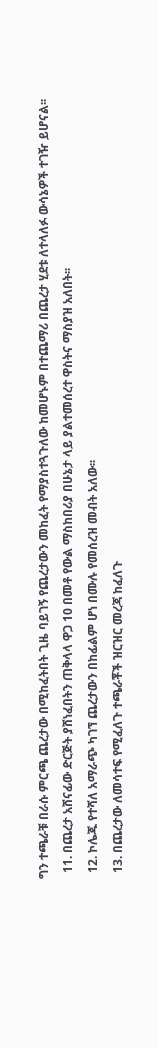ግን ተጫራቹ በራሱ ምርጫ ጨረታው በሚከፈትበት ጊዜ ባይገኝ የጨረታውን መከፈት የማያስተጓጉለው ከመሆኑም በተጨማሪ በጨረታ ሂደቱ ለተላለፉ ውሳኔዎች ተገዥ ይሆናል፡፡
  11. በጨረታ አሸናፊው ድርጅት ያሸነፈበትን ጠቅላላ ዋጋ 10 በመቶ የውል ማስከበሪያ በሁኔታ ላይ ያልተመሰረተ ዋስትና ማስያዝ አለበት፡፡
  12. ኮሌጁ የተሻለ አማራጭ ካገኘ ጨረታውን በከፊልም ሆነ በሙሉ የመሰረዝ መብት አለው፡፡
  13. በጨረታው ለመሳተፍ የሚፈለጉ ተጫራቾች ዝርዝር መረጃ ከፈለጉ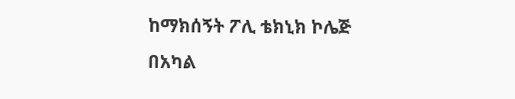ከማክሰኝት ፖሊ ቴክኒክ ኮሌጅ በአካል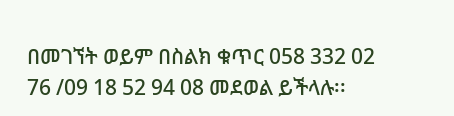በመገኘት ወይም በስልክ ቁጥር 058 332 02 76 /09 18 52 94 08 መደወል ይችላሉ፡፡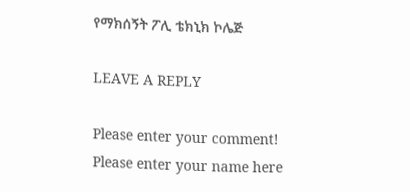የማክሰኝት ፖሊ ቴክኒክ ኮሌጅ

LEAVE A REPLY

Please enter your comment!
Please enter your name here